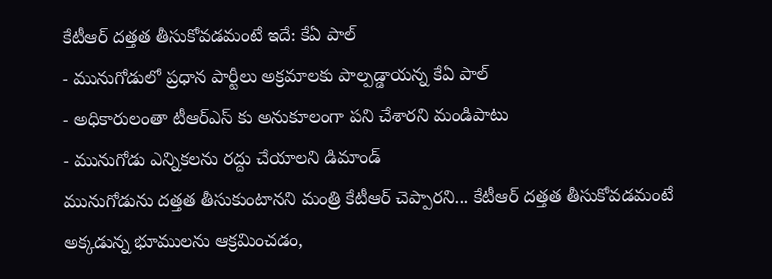కేటీఆర్ దత్తత తీసుకోవడమంటే ఇదే: కేఏ పాల్
- మునుగోడులో ప్రధాన పార్టీలు అక్రమాలకు పాల్పడ్డాయన్న కేఏ పాల్
- అధికారులంతా టీఆర్ఎస్ కు అనుకూలంగా పని చేశారని మండిపాటు
- మునుగోడు ఎన్నికలను రద్దు చేయాలని డిమాండ్
మునుగోడును దత్తత తీసుకుంటానని మంత్రి కేటీఆర్ చెప్పారని... కేటీఆర్ దత్తత తీసుకోవడమంటే అక్కడున్న భూములను ఆక్రమించడం,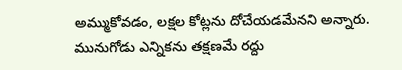అమ్ముకోవడం, లక్షల కోట్లను దోచేయడమేనని అన్నారు. మునుగోడు ఎన్నికను తక్షణమే రద్దు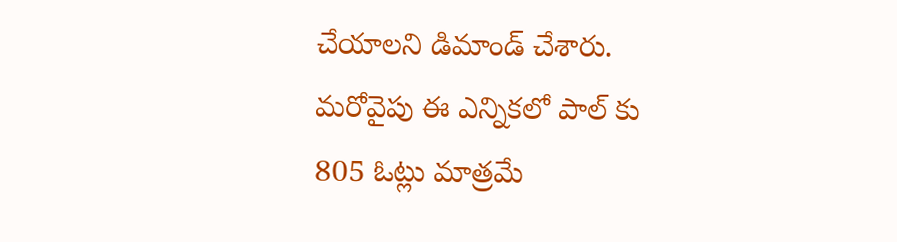చేయాలని డిమాండ్ చేశారు. మరోవైపు ఈ ఎన్నికలో పాల్ కు 805 ఓట్లు మాత్రమే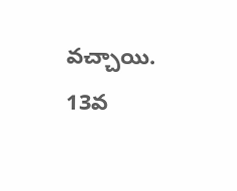వచ్చాయి. 13వ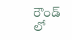రౌండ్ లో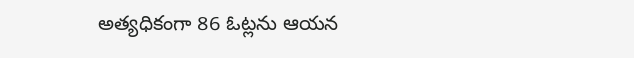అత్యధికంగా 86 ఓట్లను ఆయన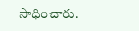సాధించారు.